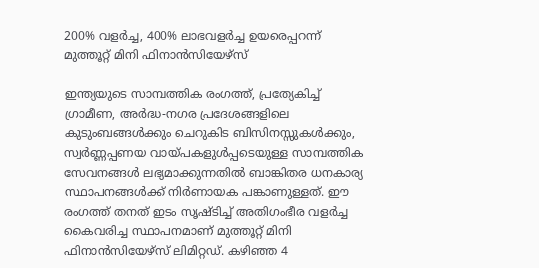200% വളര്‍ച്ച, 400% ലാഭവളർച്ച ഉയരെപ്പറന്ന് മുത്തൂറ്റ് മിനി ഫിനാന്‍സിയേഴ്സ്

ഇന്ത്യയുടെ സാമ്പത്തിക രംഗത്ത്, പ്രത്യേകിച്ച് ഗ്രാമീണ, അര്‍ദ്ധ-നഗര പ്രദേശങ്ങളിലെ കുടുംബങ്ങള്‍ക്കും ചെറുകിട ബിസിനസ്സുകള്‍ക്കും, സ്വര്‍ണ്ണപ്പണയ വായ്പകളുള്‍പ്പടെയുള്ള സാമ്പത്തിക സേവനങ്ങള്‍ ലഭ്യമാക്കുന്നതില്‍ ബാങ്കിതര ധനകാര്യ സ്ഥാപനങ്ങള്‍ക്ക് നിര്‍ണായക പങ്കാണുള്ളത്. ഈ രംഗത്ത് തനത് ഇടം സൃഷ്ടിച്ച് അതിഗംഭീര വളര്‍ച്ച കൈവരിച്ച സ്ഥാപനമാണ് മുത്തൂറ്റ് മിനി ഫിനാന്‍സിയേഴ്സ് ലിമിറ്റഡ്. കഴിഞ്ഞ 4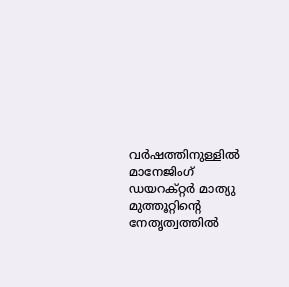വര്‍ഷത്തിനുള്ളില്‍ മാനേജിംഗ് ഡയറക്റ്റര്‍ മാത്യു മുത്തൂറ്റിന്റെ നേതൃത്വത്തില്‍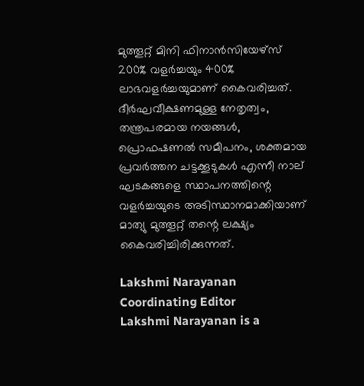മുത്തൂറ്റ് മിനി ഫിനാന്‍സിയേഴ്‌സ് 200% വളര്‍ച്ചയും 400% ലാഭവളർച്ചയുമാണ് കൈവരിച്ചത്. ദീര്‍ഘവീക്ഷണമുള്ള നേതൃത്വം, തന്ത്രപരമായ നയങ്ങള്‍, പ്രൊഫഷണല്‍ സമീപനം, ശക്തമായ പ്രവര്‍ത്തന ചട്ടക്കൂടുകള്‍ എന്നീ നാല് ഘടകങ്ങളെ സ്ഥാപനത്തിന്റെ വളര്‍ച്ചയുടെ അടിസ്ഥാനമാക്കിയാണ് മാത്യു മുത്തൂറ്റ് തന്റെ ലക്ഷ്യം കൈവരിച്ചിരിക്കുന്നത്.

Lakshmi Narayanan
Coordinating Editor
Lakshmi Narayanan is a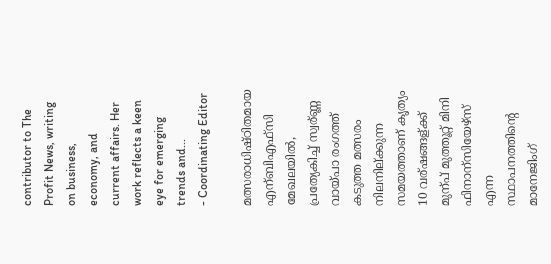contributor to The Profit News, writing on business, economy, and current affairs. Her work reflects a keen eye for emerging trends and...
- Coordinating Editor

മത്സരാധിഷ്ഠിതമായ എന്ബിഎഫ്സി മേഖലയില്‍, പ്രത്യേകിച്ച് സ്വര്ണ്ണ വായ്പാ രംഗത്ത് കടുത്ത മത്സരം നിലനില്ക്കുന്ന സമയത്താണ് കൃത്യം 10 വര്ഷങ്ങള്ക്ക് മുന്പ് മുത്തൂറ്റ് മിനി ഫിനാന്സിയേഴ്സ് എന്ന സ്ഥാപനത്തിന്റെ മാനേജിംഗ്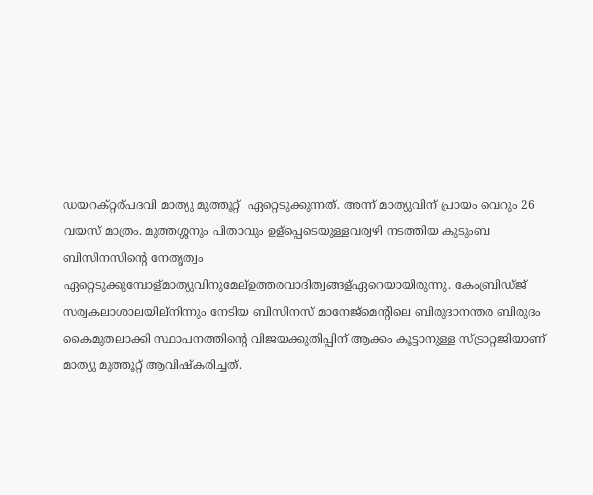ഡയറക്റ്റര്പദവി മാത്യു മുത്തൂറ്റ്  ഏറ്റെടുക്കുന്നത്. അന്ന് മാത്യുവിന് പ്രായം വെറും 26 വയസ് മാത്രം. മുത്തശ്ശനും പിതാവും ഉള്പ്പെടെയുള്ളവര്വഴി നടത്തിയ കുടുംബ ബിസിനസിന്റെ നേതൃത്വം ഏറ്റെടുക്കുമ്പോള്മാത്യുവിനുമേല്ഉത്തരവാദിത്വങ്ങള്ഏറെയായിരുന്നു. കേംബ്രിഡ്ജ് സര്വകലാശാലയില്നിന്നും നേടിയ ബിസിനസ് മാനേജ്മെന്റിലെ ബിരുദാനന്തര ബിരുദം കൈമുതലാക്കി സ്ഥാപനത്തിന്റെ വിജയക്കുതിപ്പിന് ആക്കം കൂട്ടാനുള്ള സ്ട്രാറ്റജിയാണ് മാത്യു മുത്തൂറ്റ് ആവിഷ്കരിച്ചത്.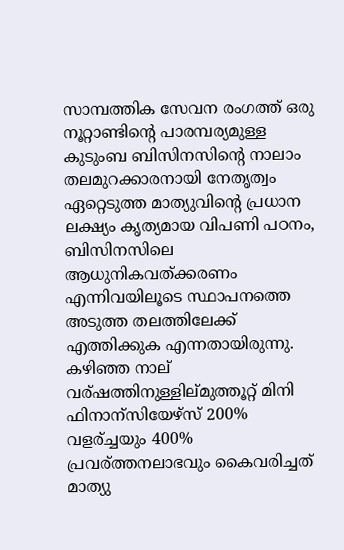സാമ്പത്തിക സേവന രംഗത്ത് ഒരു നൂറ്റാണ്ടിന്റെ പാരമ്പര്യമുള്ള കുടുംബ ബിസിനസിന്റെ നാലാം തലമുറക്കാരനായി നേതൃത്വം ഏറ്റെടുത്ത മാത്യുവിന്റെ പ്രധാന ലക്ഷ്യം കൃത്യമായ വിപണി പഠനം, ബിസിനസിലെ ആധുനികവത്ക്കരണം എന്നിവയിലൂടെ സ്ഥാപനത്തെ അടുത്ത തലത്തിലേക്ക് എത്തിക്കുക എന്നതായിരുന്നു. കഴിഞ്ഞ നാല് വര്ഷത്തിനുള്ളില്മുത്തൂറ്റ് മിനി ഫിനാന്സിയേഴ്സ് 200% വളര്ച്ചയും 400% പ്രവര്ത്തനലാഭവും കൈവരിച്ചത് മാത്യു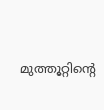മുത്തൂറ്റിന്റെ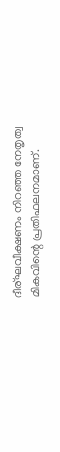ദീര്ഘവീക്ഷണം നിറഞ്ഞ നേതൃത്വ മികവിന്റെ പ്രതിഫലനമാണ്.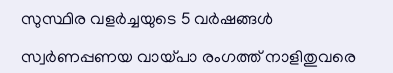സുസ്ഥിര വളര്‍ച്ചയുടെ 5 വര്‍ഷങ്ങള്‍

സ്വര്‍ണപ്പണയ വായ്പാ രംഗത്ത് നാളിതുവരെ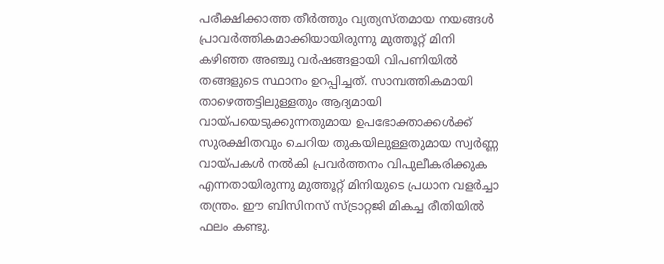പരീക്ഷിക്കാത്ത തീര്‍ത്തും വ്യത്യസ്തമായ നയങ്ങള്‍ പ്രാവര്‍ത്തികമാക്കിയായിരുന്നു മുത്തൂറ്റ് മിനി കഴിഞ്ഞ അഞ്ചു വര്‍ഷങ്ങളായി വിപണിയില്‍ തങ്ങളുടെ സ്ഥാനം ഉറപ്പിച്ചത്. സാമ്പത്തികമായി താഴെത്തട്ടിലുള്ളതും ആദ്യമായി വായ്പയെടുക്കുന്നതുമായ ഉപഭോക്താക്കള്‍ക്ക് സുരക്ഷിതവും ചെറിയ തുകയിലുള്ളതുമായ സ്വര്‍ണ്ണ വായ്പകള്‍ നല്‍കി പ്രവര്‍ത്തനം വിപുലീകരിക്കുക എന്നതായിരുന്നു മുത്തൂറ്റ് മിനിയുടെ പ്രധാന വളര്‍ച്ചാ തന്ത്രം. ഈ ബിസിനസ് സ്ട്രാറ്റജി മികച്ച രീതിയില്‍ ഫലം കണ്ടു.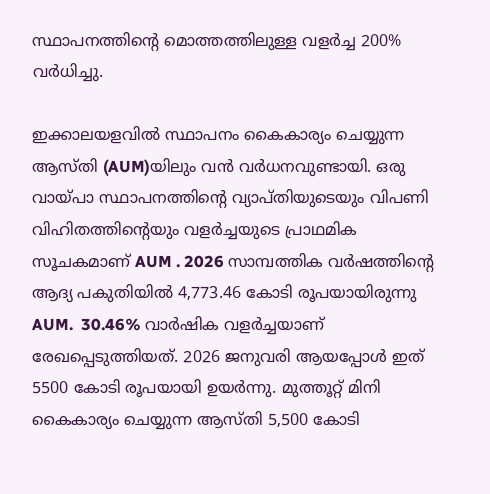സ്ഥാപനത്തിന്റെ മൊത്തത്തിലുള്ള വളര്‍ച്ച 200% വര്‍ധിച്ചു.

ഇക്കാലയളവില്‍ സ്ഥാപനം കൈകാര്യം ചെയ്യുന്ന ആസ്തി (AUM)യിലും വൻ വർധനവുണ്ടായി. ഒരു വായ്പാ സ്ഥാപനത്തിന്റെ വ്യാപ്തിയുടെയും വിപണി വിഹിതത്തിന്റെയും വളര്‍ച്ചയുടെ പ്രാഥമിക സൂചകമാണ് AUM . 2026 സാമ്പത്തിക വര്‍ഷത്തിന്റെ ആദ്യ പകുതിയില്‍ 4,773.46 കോടി രൂപയായിരുന്നു AUM.  30.46% വാര്‍ഷിക വളര്‍ച്ചയാണ് രേഖപ്പെടുത്തിയത്. 2026 ജനുവരി ആയപ്പോൾ ഇത് 5500 കോടി രൂപയായി ഉയർന്നു. മുത്തൂറ്റ് മിനി കൈകാര്യം ചെയ്യുന്ന ആസ്തി 5,500 കോടി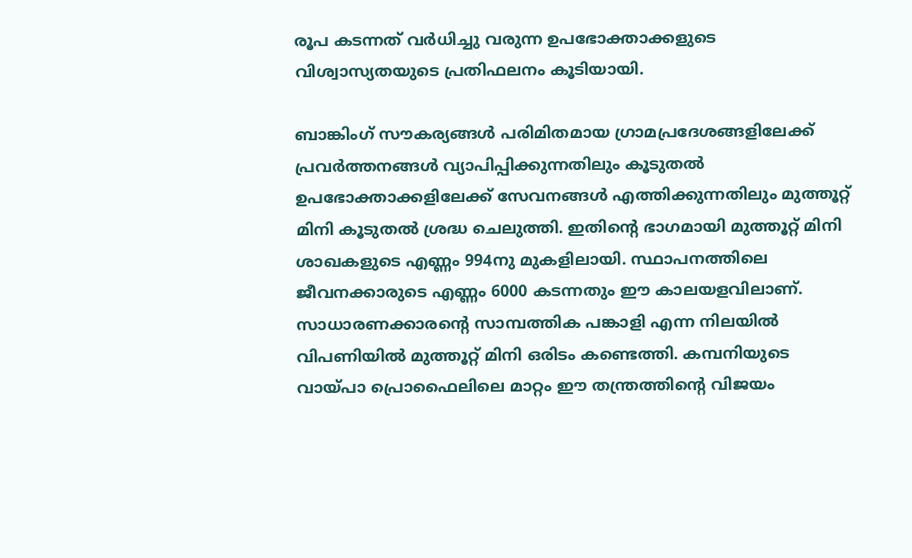രൂപ കടന്നത് വര്‍ധിച്ചു വരുന്ന ഉപഭോക്താക്കളുടെ വിശ്വാസ്യതയുടെ പ്രതിഫലനം കൂടിയായി.

ബാങ്കിംഗ് സൗകര്യങ്ങള്‍ പരിമിതമായ ഗ്രാമപ്രദേശങ്ങളിലേക്ക് പ്രവര്‍ത്തനങ്ങള്‍ വ്യാപിപ്പിക്കുന്നതിലും കൂടുതല്‍ ഉപഭോക്താക്കളിലേക്ക് സേവനങ്ങള്‍ എത്തിക്കുന്നതിലും മുത്തൂറ്റ് മിനി കൂടുതല്‍ ശ്രദ്ധ ചെലുത്തി. ഇതിന്റെ ഭാഗമായി മുത്തൂറ്റ് മിനി ശാഖകളുടെ എണ്ണം 994നു മുകളിലായി. സ്ഥാപനത്തിലെ ജീവനക്കാരുടെ എണ്ണം 6000 കടന്നതും ഈ കാലയളവിലാണ്. സാധാരണക്കാരന്റെ സാമ്പത്തിക പങ്കാളി എന്ന നിലയില്‍ വിപണിയില്‍ മുത്തൂറ്റ് മിനി ഒരിടം കണ്ടെത്തി. കമ്പനിയുടെ വായ്പാ പ്രൊഫൈലിലെ മാറ്റം ഈ തന്ത്രത്തിന്റെ വിജയം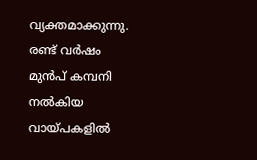വ്യക്തമാക്കുന്നു. രണ്ട് വര്‍ഷം മുന്‍പ് കമ്പനി നല്‍കിയ വായ്പകളില്‍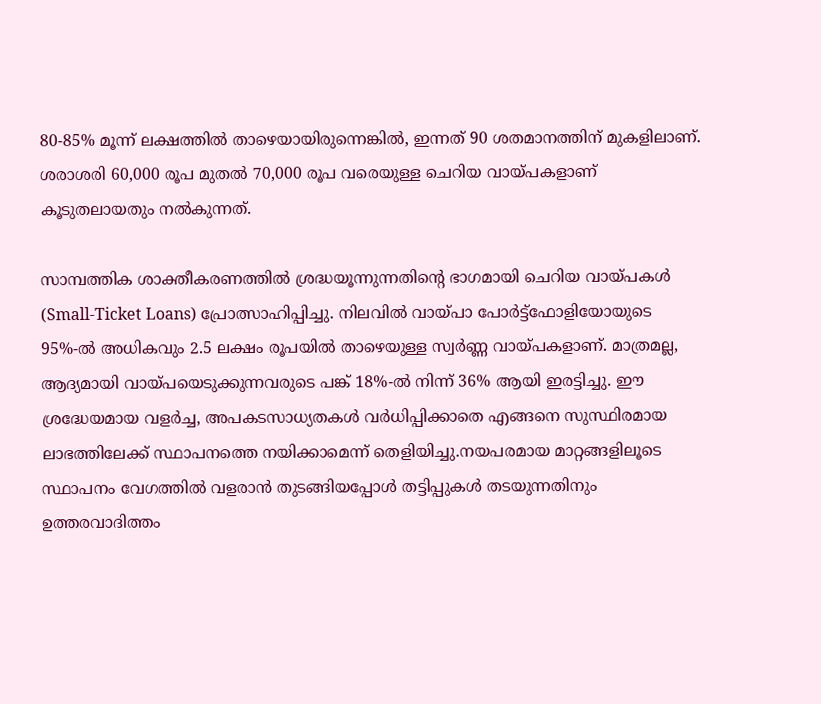80-85% മൂന്ന് ലക്ഷത്തില്‍ താഴെയായിരുന്നെങ്കില്‍, ഇന്നത് 90 ശതമാനത്തിന് മുകളിലാണ്. ശരാശരി 60,000 രൂപ മുതല്‍ 70,000 രൂപ വരെയുള്ള ചെറിയ വായ്പകളാണ് കൂടുതലായതും നല്‍കുന്നത്.

സാമ്പത്തിക ശാക്തീകരണത്തില്‍ ശ്രദ്ധയൂന്നുന്നതിന്റെ ഭാഗമായി ചെറിയ വായ്പകള്‍ (Small-Ticket Loans) പ്രോത്സാഹിപ്പിച്ചു. നിലവില്‍ വായ്പാ പോര്‍ട്ട്ഫോളിയോയുടെ 95%-ല്‍ അധികവും 2.5 ലക്ഷം രൂപയില്‍ താഴെയുള്ള സ്വര്‍ണ്ണ വായ്പകളാണ്. മാത്രമല്ല, ആദ്യമായി വായ്പയെടുക്കുന്നവരുടെ പങ്ക് 18%-ല്‍ നിന്ന് 36% ആയി ഇരട്ടിച്ചു. ഈ ശ്രദ്ധേയമായ വളര്‍ച്ച, അപകടസാധ്യതകള്‍ വർധിപ്പിക്കാതെ എങ്ങനെ സുസ്ഥിരമായ ലാഭത്തിലേക്ക് സ്ഥാപനത്തെ നയിക്കാമെന്ന് തെളിയിച്ചു.നയപരമായ മാറ്റങ്ങളിലൂടെ സ്ഥാപനം വേഗത്തില്‍ വളരാന്‍ തുടങ്ങിയപ്പോള്‍ തട്ടിപ്പുകള്‍ തടയുന്നതിനും ഉത്തരവാദിത്തം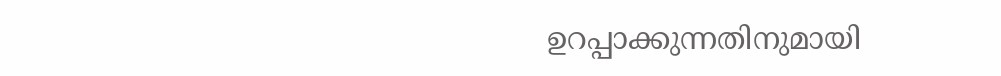ഉറപ്പാക്കുന്നതിനുമായി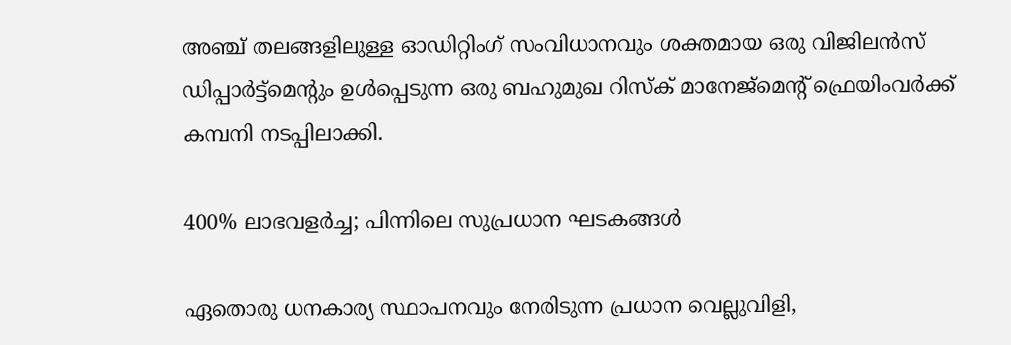അഞ്ച് തലങ്ങളിലുള്ള ഓഡിറ്റിംഗ് സംവിധാനവും ശക്തമായ ഒരു വിജിലന്‍സ് ഡിപ്പാര്‍ട്ട്മെന്റും ഉള്‍പ്പെടുന്ന ഒരു ബഹുമുഖ റിസ്‌ക് മാനേജ്‌മെന്റ് ഫ്രെയിംവര്‍ക്ക് കമ്പനി നടപ്പിലാക്കി.

400% ലാഭവളര്‍ച്ച; പിന്നിലെ സുപ്രധാന ഘടകങ്ങള്‍

ഏതൊരു ധനകാര്യ സ്ഥാപനവും നേരിടുന്ന പ്രധാന വെല്ലുവിളി,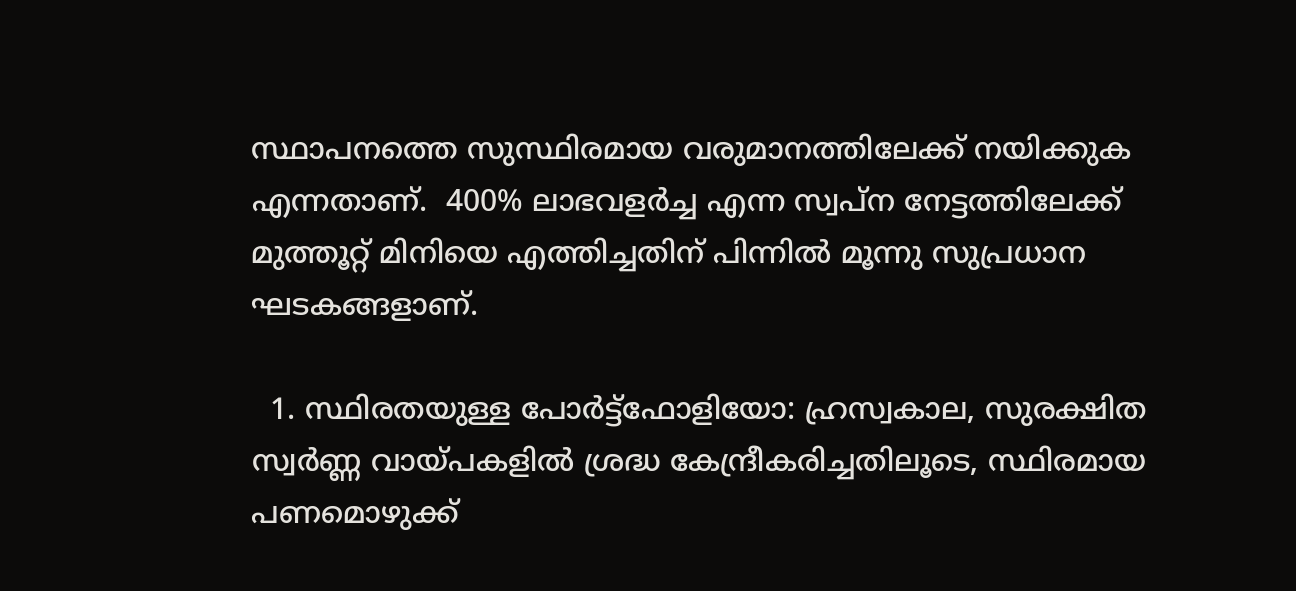സ്ഥാപനത്തെ സുസ്ഥിരമായ വരുമാനത്തിലേക്ക് നയിക്കുക എന്നതാണ്.  400% ലാഭവളര്‍ച്ച എന്ന സ്വപ്ന നേട്ടത്തിലേക്ക് മുത്തൂറ്റ് മിനിയെ എത്തിച്ചതിന് പിന്നില്‍ മൂന്നു സുപ്രധാന ഘടകങ്ങളാണ്.

  1. സ്ഥിരതയുള്ള പോര്‍ട്ട്ഫോളിയോ: ഹ്രസ്വകാല, സുരക്ഷിത സ്വര്‍ണ്ണ വായ്പകളില്‍ ശ്രദ്ധ കേന്ദ്രീകരിച്ചതിലൂടെ, സ്ഥിരമായ പണമൊഴുക്ക്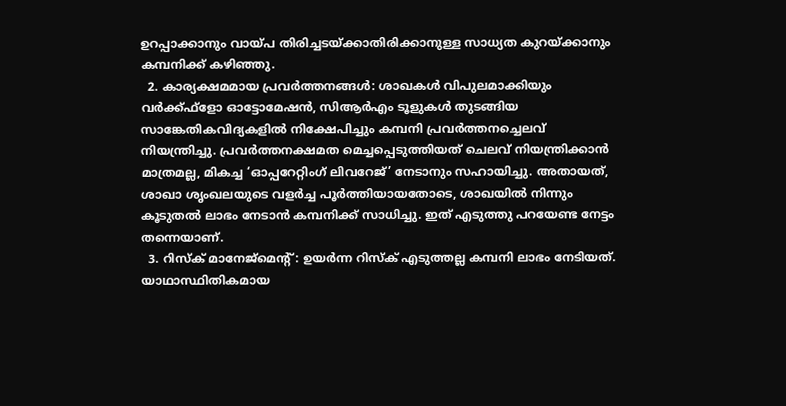ഉറപ്പാക്കാനും വായ്പ തിരിച്ചടയ്ക്കാതിരിക്കാനുള്ള സാധ്യത കുറയ്ക്കാനും കമ്പനിക്ക് കഴിഞ്ഞു.
  2. കാര്യക്ഷമമായ പ്രവര്‍ത്തനങ്ങള്‍: ശാഖകള്‍ വിപുലമാക്കിയും വര്‍ക്ക്ഫ്‌ളോ ഓട്ടോമേഷന്‍, സിആര്‍എം ടൂളുകള്‍ തുടങ്ങിയ സാങ്കേതികവിദ്യകളില്‍ നിക്ഷേപിച്ചും കമ്പനി പ്രവര്‍ത്തനച്ചെലവ് നിയന്ത്രിച്ചു. പ്രവര്‍ത്തനക്ഷമത മെച്ചപ്പെടുത്തിയത് ചെലവ് നിയന്ത്രിക്കാന്‍ മാത്രമല്ല, മികച്ച ‘ഓപ്പറേറ്റിംഗ് ലിവറേജ്’ നേടാനും സഹായിച്ചു. അതായത്, ശാഖാ ശൃംഖലയുടെ വളര്‍ച്ച പൂര്‍ത്തിയായതോടെ, ശാഖയിൽ നിന്നും കൂടുതല്‍ ലാഭം നേടാന്‍ കമ്പനിക്ക് സാധിച്ചു. ഇത് എടുത്തു പറയേണ്ട നേട്ടം തന്നെയാണ്.
  3. റിസ്‌ക് മാനേജ്‌മെന്റ്: ഉയര്‍ന്ന റിസ്‌ക് എടുത്തല്ല കമ്പനി ലാഭം നേടിയത്. യാഥാസ്ഥിതികമായ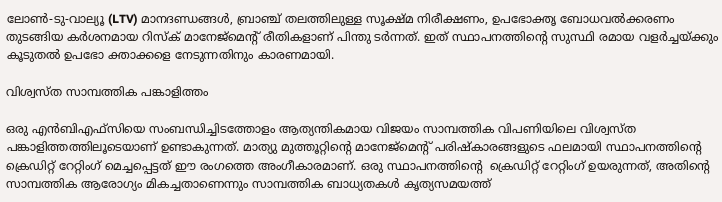ലോണ്‍-ടു-വാല്യൂ (LTV) മാനദണ്ഡങ്ങള്‍, ബ്രാഞ്ച് തലത്തിലുള്ള സൂക്ഷ്മ നിരീക്ഷണം, ഉപഭോക്തൃ ബോധവല്‍ക്കരണം തുടങ്ങിയ കര്‍ശനമായ റിസ്‌ക് മാനേജ്‌മെന്റ് രീതികളാണ് പിന്തു ടര്‍ന്നത്. ഇത് സ്ഥാപനത്തിന്റെ സുസ്ഥി രമായ വളര്‍ച്ചയ്ക്കും കൂടുതല്‍ ഉപഭോ ക്താക്കളെ നേടുന്നതിനും കാരണമായി.

വിശ്വസ്ത സാമ്പത്തിക പങ്കാളിത്തം

ഒരു എന്‍ബിഎഫ്സിയെ സംബന്ധിച്ചിടത്തോളം ആത്യന്തികമായ വിജയം സാമ്പത്തിക വിപണിയിലെ വിശ്വസ്ത പങ്കാളിത്തത്തിലൂടെയാണ് ഉണ്ടാകുന്നത്. മാത്യു മുത്തൂറ്റിന്റെ മാനേജ്മെന്റ് പരിഷ്‌കാരങ്ങളുടെ ഫലമായി സ്ഥാപനത്തിന്റെ ക്രെഡിറ്റ് റേറ്റിംഗ് മെച്ചപ്പെട്ടത് ഈ രംഗത്തെ അംഗീകാരമാണ്. ഒരു സ്ഥാപനത്തിന്റെ  ക്രെഡിറ്റ് റേറ്റിംഗ് ഉയരുന്നത്, അതിന്റെ സാമ്പത്തിക ആരോഗ്യം മികച്ചതാണെന്നും സാമ്പത്തിക ബാധ്യതകള്‍ കൃത്യസമയത്ത്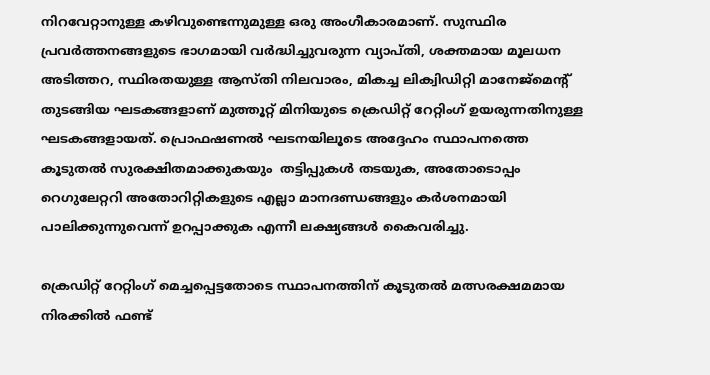നിറവേറ്റാനുള്ള കഴിവുണ്ടെന്നുമുള്ള ഒരു അംഗീകാരമാണ്. സുസ്ഥിര പ്രവര്‍ത്തനങ്ങളുടെ ഭാഗമായി വര്‍ദ്ധിച്ചുവരുന്ന വ്യാപ്തി, ശക്തമായ മൂലധന അടിത്തറ, സ്ഥിരതയുള്ള ആസ്തി നിലവാരം, മികച്ച ലിക്വിഡിറ്റി മാനേജ്‌മെന്റ് തുടങ്ങിയ ഘടകങ്ങളാണ് മുത്തൂറ്റ് മിനിയുടെ ക്രെഡിറ്റ് റേറ്റിംഗ് ഉയരുന്നതിനുള്ള ഘടകങ്ങളായത്. പ്രൊഫഷണല്‍ ഘടനയിലൂടെ അദ്ദേഹം സ്ഥാപനത്തെ കൂടുതല്‍ സുരക്ഷിതമാക്കുകയും  തട്ടിപ്പുകള്‍ തടയുക, അതോടൊപ്പം റെഗുലേറ്ററി അതോറിറ്റികളുടെ എല്ലാ മാനദണ്ഡങ്ങളും കര്‍ശനമായി പാലിക്കുന്നുവെന്ന് ഉറപ്പാക്കുക എന്നീ ലക്ഷ്യങ്ങള്‍ കൈവരിച്ചു.

ക്രെഡിറ്റ് റേറ്റിംഗ് മെച്ചപ്പെട്ടതോടെ സ്ഥാപനത്തിന് കൂടുതല്‍ മത്സരക്ഷമമായ നിരക്കില്‍ ഫണ്ട്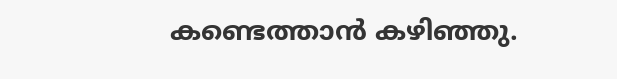കണ്ടെത്താന്‍ കഴിഞ്ഞു.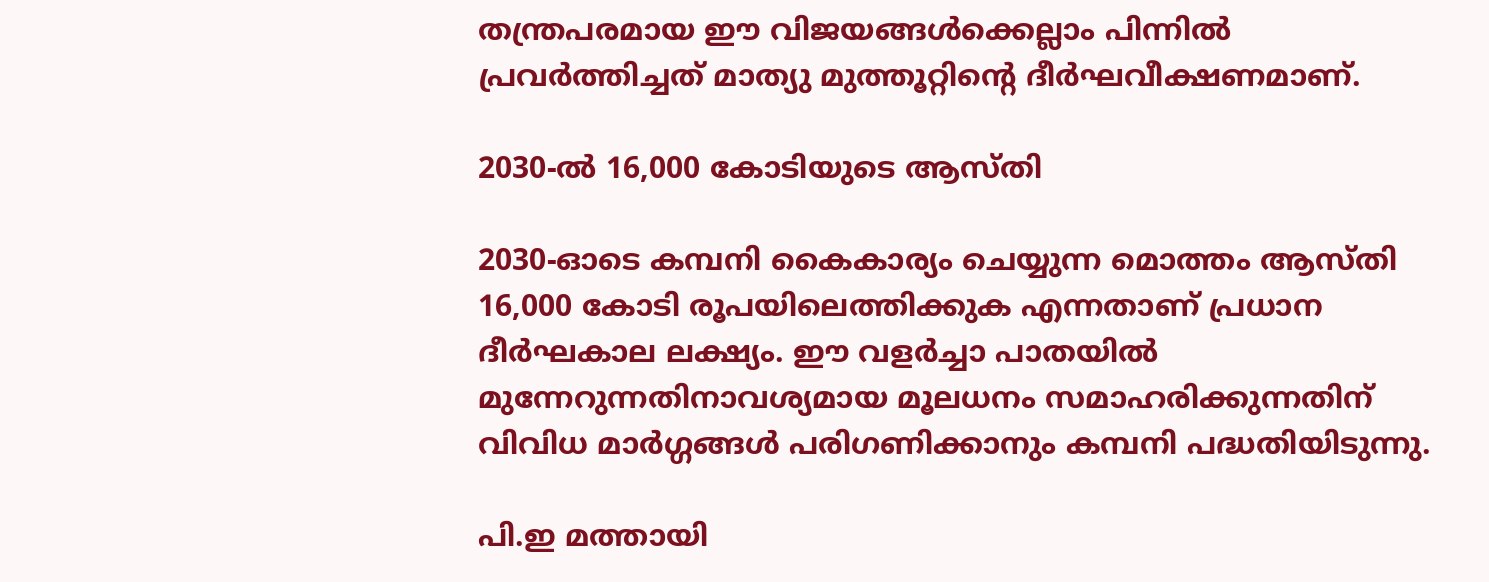തന്ത്രപരമായ ഈ വിജയങ്ങള്‍ക്കെല്ലാം പിന്നില്‍ പ്രവര്‍ത്തിച്ചത് മാത്യു മുത്തൂറ്റിന്റെ ദീര്‍ഘവീക്ഷണമാണ്.

2030-ല്‍ 16,000 കോടിയുടെ ആസ്തി

2030-ഓടെ കമ്പനി കൈകാര്യം ചെയ്യുന്ന മൊത്തം ആസ്തി 16,000 കോടി രൂപയിലെത്തിക്കുക എന്നതാണ് പ്രധാന ദീര്‍ഘകാല ലക്ഷ്യം. ഈ വളര്‍ച്ചാ പാതയില്‍ മുന്നേറുന്നതിനാവശ്യമായ മൂലധനം സമാഹരിക്കുന്നതിന് വിവിധ മാര്‍ഗ്ഗങ്ങള്‍ പരിഗണിക്കാനും കമ്പനി പദ്ധതിയിടുന്നു.

പി.ഇ മത്തായി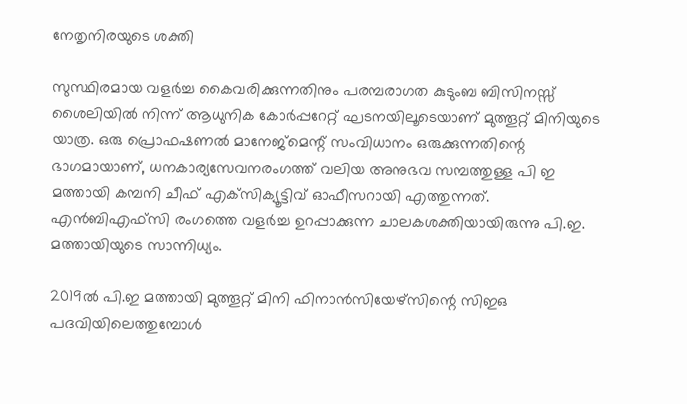നേതൃനിരയുടെ ശക്തി

സുസ്ഥിരമായ വളര്‍ച്ച കൈവരിക്കുന്നതിനും പരമ്പരാഗത കുടുംബ ബിസിനസ്സ് ശൈലിയില്‍ നിന്ന് ആധുനിക കോര്‍പ്പറേറ്റ് ഘടനയിലൂടെയാണ് മുത്തൂറ്റ് മിനിയുടെ യാത്ര. ഒരു പ്രൊഫഷണല്‍ മാനേജ്മെന്റ് സംവിധാനം ഒരുക്കുന്നതിന്റെ ഭാഗമായാണ്, ധനകാര്യസേവനരംഗത്ത് വലിയ അനുഭവ സമ്പത്തുള്ള പി ഇ മത്തായി കമ്പനി ചീഫ് എക്‌സിക്യൂട്ടിവ് ഓഫീസറായി എത്തുന്നത്. എന്‍ബിഎഫ്സി രംഗത്തെ വളര്‍ച്ച ഉറപ്പാക്കുന്ന ചാലകശക്തിയായിരുന്നു പി.ഇ. മത്തായിയുടെ സാന്നിധ്യം.

2019ല്‍ പി.ഇ മത്തായി മുത്തൂറ്റ് മിനി ഫിനാന്‍സിയേഴ്‌സിന്റെ സിഇഒ പദവിയിലെത്തുമ്പോള്‍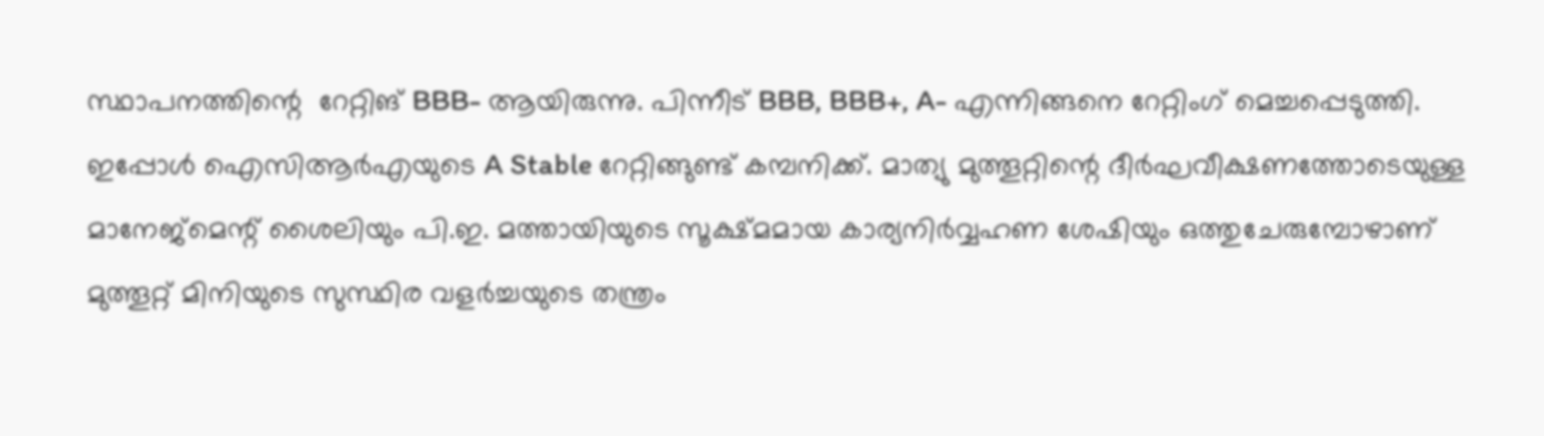സ്ഥാപനത്തിന്റെ  റേറ്റിങ് BBB- ആയിരുന്നു. പിന്നീട് BBB, BBB+, A- എന്നിങ്ങനെ റേറ്റിംഗ് മെച്ചപ്പെടുത്തി. ഇപ്പോള്‍ ഐസിആര്‍എയുടെ A Stable റേറ്റിങ്ങുണ്ട് കമ്പനിക്ക്. മാത്യു മുത്തൂറ്റിന്റെ ദീര്‍ഘവീക്ഷണത്തോടെയുള്ള മാനേജ്മെന്റ് ശൈലിയും പി.ഇ. മത്തായിയുടെ സൂക്ഷ്മമായ കാര്യനിര്‍വ്വഹണ ശേഷിയും ഒത്തുചേരുമ്പോഴാണ് മുത്തൂറ്റ് മിനിയുടെ സുസ്ഥിര വളര്‍ച്ചയുടെ തന്ത്രം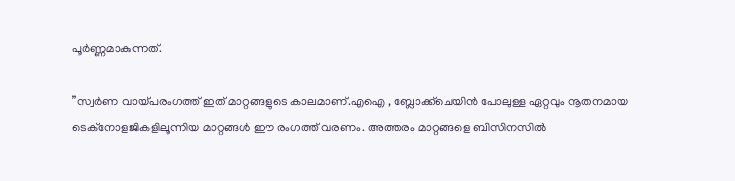പൂര്‍ണ്ണമാകുന്നത്.

”സ്വര്‍ണ വായ്പരംഗത്ത് ഇത് മാറ്റങ്ങളുടെ കാലമാണ്.എഐ , ബ്ലോക്ക്ചെയിന്‍ പോലുള്ള ഏറ്റവും നൂതനമായ ടെക്നോളജികളിലൂന്നിയ മാറ്റങ്ങൾ ഈ രംഗത്ത് വരണം. അത്തരം മാറ്റങ്ങളെ ബിസിനസിൽ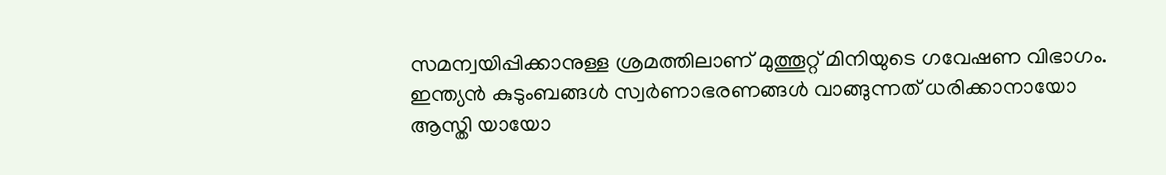സമന്വയിപ്പിക്കാനുള്ള ശ്രമത്തിലാണ് മുത്തൂറ്റ് മിനിയുടെ ഗവേഷണ വിഭാഗം. ഇന്ത്യന്‍ കുടുംബങ്ങള്‍ സ്വര്‍ണാഭരണങ്ങള്‍ വാങ്ങുന്നത് ധരിക്കാനായോ ആസ്തി യായോ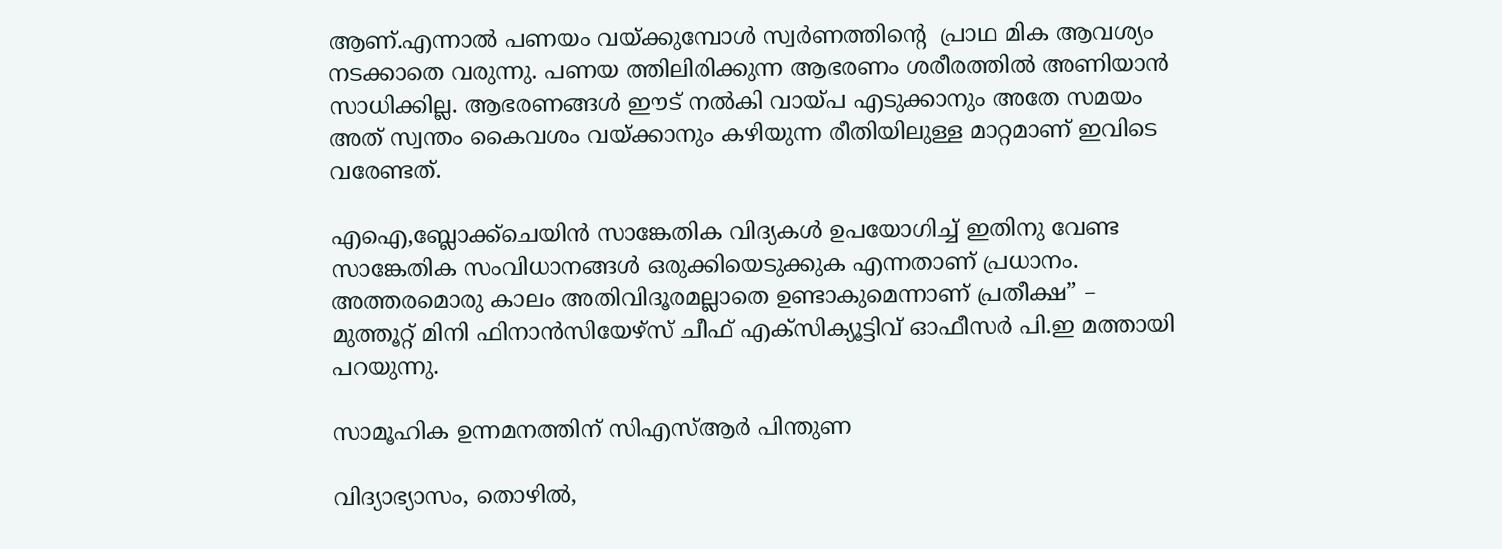ആണ്.എന്നാൽ പണയം വയ്ക്കുമ്പോൾ സ്വർണത്തിന്റെ  പ്രാഥ മിക ആവശ്യം നടക്കാതെ വരുന്നു. പണയ ത്തിലിരിക്കുന്ന ആഭരണം ശരീരത്തിൽ അണിയാന്‍  സാധിക്കില്ല. ആഭരണങ്ങള്‍ ഈട് നല്‍കി വായ്പ എടുക്കാനും അതേ സമയം അത് സ്വന്തം കൈവശം വയ്ക്കാനും കഴിയുന്ന രീതിയിലുള്ള മാറ്റമാണ് ഇവിടെ വരേണ്ടത്.

എഐ,ബ്ലോക്ക്ചെയിന്‍ സാങ്കേതിക വിദ്യകള്‍ ഉപയോഗിച്ച് ഇതിനു വേണ്ട സാങ്കേതിക സംവിധാനങ്ങൾ ഒരുക്കിയെടുക്കുക എന്നതാണ് പ്രധാനം. അത്തരമൊരു കാലം അതിവിദൂരമല്ലാതെ ഉണ്ടാകുമെന്നാണ് പ്രതീക്ഷ” –  മുത്തൂറ്റ് മിനി ഫിനാന്‍സിയേഴ്സ് ചീഫ് എക്സിക്യൂട്ടിവ് ഓഫീസര്‍ പി.ഇ മത്തായി പറയുന്നു.

സാമൂഹിക ഉന്നമനത്തിന് സിഎസ്ആര്‍ പിന്തുണ

വിദ്യാഭ്യാസം, തൊഴില്‍,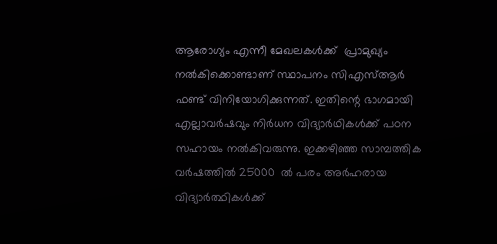ആരോഗ്യം എന്നീ മേഖലകള്‍ക്ക്  പ്രാമുഖ്യം നല്‍കിക്കൊണ്ടാണ് സ്ഥാപനം സിഎസ്ആര്‍ ഫണ്ട് വിനിയോഗിക്കുന്നത്. ഇതിന്റെ ഭാഗമായി എല്ലാവര്‍ഷവും നിര്‍ധന വിദ്യാര്‍ഥികള്‍ക്ക് പഠന സഹായം നല്‍കിവരുന്നു. ഇക്കഴിഞ്ഞ സാമ്പത്തിക വർഷത്തിൽ 25000  ൽ പരം അർഹരായ വിദ്യാർത്ഥികൾക്ക്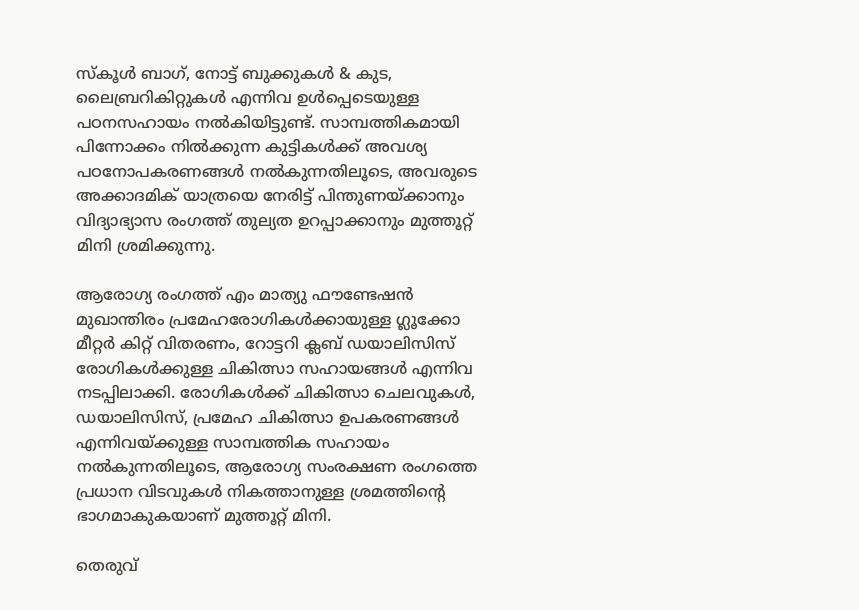സ്കൂൾ ബാഗ്, നോട്ട് ബുക്കുകൾ & കുട, ലൈബ്രറികിറ്റുകൾ എന്നിവ ഉൾപ്പെടെയുള്ള പഠനസഹായം നൽകിയിട്ടുണ്ട്. സാമ്പത്തികമായി പിന്നോക്കം നിൽക്കുന്ന കുട്ടികൾക്ക് അവശ്യ പഠനോപകരണങ്ങൾ നൽകുന്നതിലൂടെ, അവരുടെ അക്കാദമിക് യാത്രയെ നേരിട്ട് പിന്തുണയ്ക്കാനും വിദ്യാഭ്യാസ രംഗത്ത് തുല്യത ഉറപ്പാക്കാനും മുത്തൂറ്റ് മിനി ശ്രമിക്കുന്നു.

ആരോഗ്യ രംഗത്ത് എം മാത്യു ഫൗണ്ടേഷൻ മുഖാന്തിരം പ്രമേഹരോഗികൾക്കായുള്ള ഗ്ലൂക്കോ മീറ്റർ കിറ്റ് വിതരണം, റോട്ടറി ക്ലബ് ഡയാലിസിസ് രോഗികൾക്കുള്ള ചികിത്സാ സഹായങ്ങൾ എന്നിവ നടപ്പിലാക്കി. രോഗികൾക്ക് ചികിത്സാ ചെലവുകൾ, ഡയാലിസിസ്, പ്രമേഹ ചികിത്സാ ഉപകരണങ്ങൾ എന്നിവയ്ക്കുള്ള സാമ്പത്തിക സഹായം നൽകുന്നതിലൂടെ, ആരോഗ്യ സംരക്ഷണ രംഗത്തെ പ്രധാന വിടവുകൾ നികത്താനുള്ള ശ്രമത്തിന്റെ ഭാഗമാകുകയാണ് മുത്തൂറ്റ് മിനി.

തെരുവ്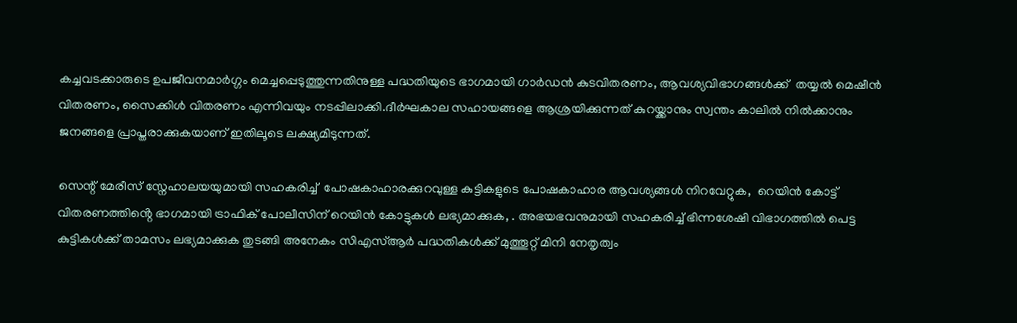കച്ചവടക്കാരുടെ ഉപജീവനമാർഗ്ഗം മെച്ചപ്പെടുത്തുന്നതിനുള്ള പദ്ധതിയുടെ ഭാഗമായി ഗാർഡൻ കുടവിതരണം, ആവശ്യവിഭാഗങ്ങൾക്ക്  തയ്യൽ മെഷീൻ വിതരണം, സൈക്കിൾ വിതരണം എന്നിവയും നടപ്പിലാക്കി.ദീർഘകാല സഹായങ്ങളെ ആശ്രയിക്കുന്നത് കുറയ്ക്കാനും സ്വന്തം കാലിൽ നിൽക്കാനും ജനങ്ങളെ പ്രാപ്തരാക്കുകയാണ് ഇതിലൂടെ ലക്ഷ്യമിടുന്നത്.

സെന്റ് മേരീസ് സ്നേഹാലയയുമായി സഹകരിച്ച്  പോഷകാഹാരക്കുറവുള്ള കുട്ടികളുടെ പോഷകാഹാര ആവശ്യങ്ങൾ നിറവേറ്റുക,  റെയിൻ കോട്ട് വിതരണത്തിൻ്റെ ഭാഗമായി ട്രാഫിക് പോലീസിന് റെയിൻ കോട്ടുകൾ ലഭ്യമാക്കുക, . അഭയഭവനുമായി സഹകരിച്ച് ഭിന്നശേഷി വിഭാഗത്തിൽ പെട്ട കുട്ടികൾക്ക് താമസം ലഭ്യമാക്കുക തുടങ്ങി അനേകം സിഎസ്ആർ പദ്ധതികൾക്ക് മുത്തൂറ്റ് മിനി നേതൃത്വം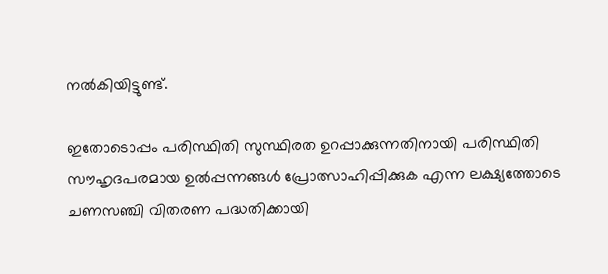നൽകിയിട്ടുണ്ട്.

ഇതോടൊപ്പം പരിസ്ഥിതി സുസ്ഥിരത ഉറപ്പാക്കുന്നതിനായി പരിസ്ഥിതി സൗഹൃദപരമായ ഉൽപ്പന്നങ്ങൾ പ്രോത്സാഹിപ്പിക്കുക എന്ന ലക്ഷ്യത്തോടെ ചണസഞ്ചി വിതരണ പദ്ധതിക്കായി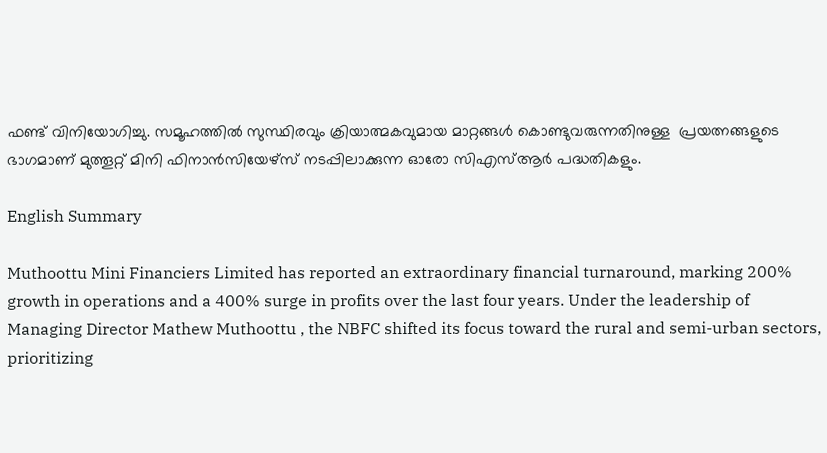ഫണ്ട് വിനിയോഗിച്ചു. സമൂഹത്തിൽ സുസ്ഥിരവും ക്രിയാത്മകവുമായ മാറ്റങ്ങൾ കൊണ്ടുവരുന്നതിനുള്ള  പ്രയത്നങ്ങളുടെ ഭാഗമാണ് മുത്തൂറ്റ് മിനി ഫിനാൻസിയേഴ്‌സ് നടപ്പിലാക്കുന്ന ഓരോ സിഎസ്ആർ പദ്ധതികളും.

English Summary

Muthoottu Mini Financiers Limited has reported an extraordinary financial turnaround, marking 200% growth in operations and a 400% surge in profits over the last four years. Under the leadership of Managing Director Mathew Muthoottu , the NBFC shifted its focus toward the rural and semi-urban sectors, prioritizing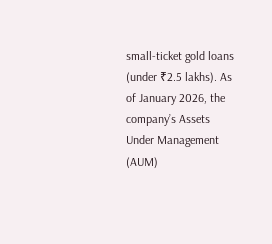small-ticket gold loans (under ₹2.5 lakhs). As of January 2026, the company’s Assets Under Management (AUM)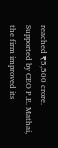reached ₹5,500 crore. Supported by CEO P.E. Mathai, the firm improved its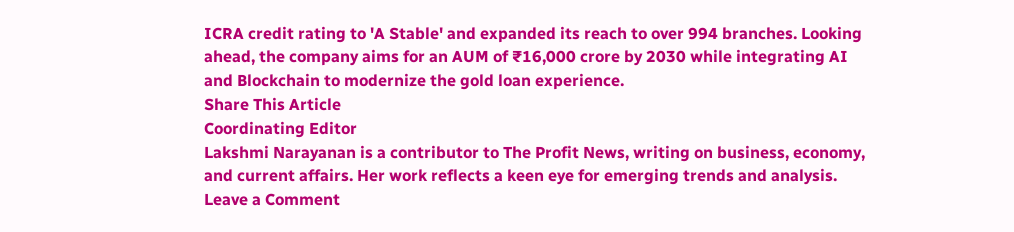ICRA credit rating to 'A Stable' and expanded its reach to over 994 branches. Looking ahead, the company aims for an AUM of ₹16,000 crore by 2030 while integrating AI and Blockchain to modernize the gold loan experience.
Share This Article
Coordinating Editor
Lakshmi Narayanan is a contributor to The Profit News, writing on business, economy, and current affairs. Her work reflects a keen eye for emerging trends and analysis.
Leave a Comment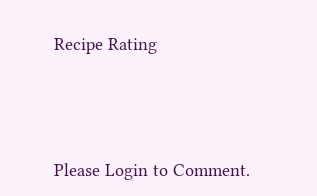Recipe Rating




Please Login to Comment.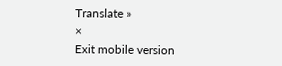Translate »
×
Exit mobile version